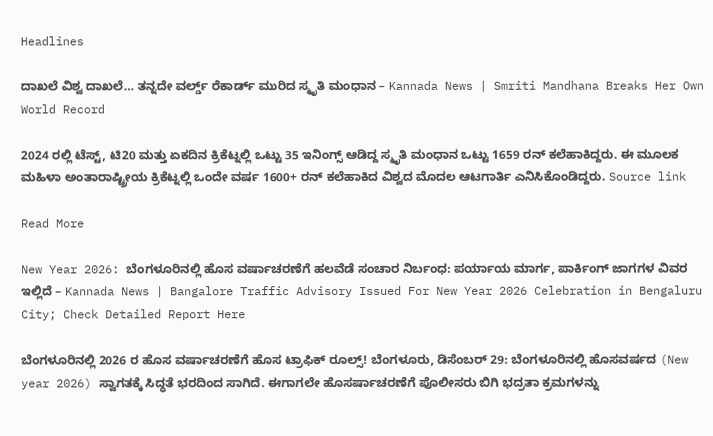Headlines

ದಾಖಲೆ ವಿಶ್ವ ದಾಖಲೆ… ತನ್ನದೇ ವರ್ಲ್ಡ್ ರೆಕಾರ್ಡ್ ಮುರಿದ ಸ್ಮೃತಿ ಮಂಧಾನ – Kannada News | Smriti Mandhana Breaks Her Own World Record

2024 ರಲ್ಲಿ ಟೆಸ್ಟ್, ಟಿ20 ಮತ್ತು ಏಕದಿನ ಕ್ರಿಕೆಟ್ನಲ್ಲಿ ಒಟ್ಟು 35 ಇನಿಂಗ್ಸ್ ಆಡಿದ್ದ ಸ್ಮೃತಿ ಮಂಧಾನ ಒಟ್ಟು 1659 ರನ್ ಕಲೆಹಾಕಿದ್ದರು. ಈ ಮೂಲಕ ಮಹಿಳಾ ಅಂತಾರಾಷ್ಟ್ರೀಯ ಕ್ರಿಕೆಟ್ನಲ್ಲಿ ಒಂದೇ ವರ್ಷ 1600+ ರನ್ ಕಲೆಹಾಕಿದ ವಿಶ್ವದ ಮೊದಲ ಆಟಗಾರ್ತಿ ಎನಿಸಿಕೊಂಡಿದ್ದರು. Source link

Read More

New Year 2026: ಬೆಂಗಳೂರಿನಲ್ಲಿ ಹೊಸ ವರ್ಷಾಚರಣೆಗೆ ಹಲವೆಡೆ ಸಂಚಾರ ನಿರ್ಬಂಧ: ಪರ್ಯಾಯ ಮಾರ್ಗ, ಪಾರ್ಕಿಂಗ್ ಜಾಗಗಳ ವಿವರ ಇಲ್ಲಿದೆ – Kannada News | Bangalore Traffic Advisory Issued For New Year 2026 Celebration in Bengaluru City; Check Detailed Report Here

ಬೆಂಗಳೂರಿನಲ್ಲಿ 2026 ರ ಹೊಸ ವರ್ಷಾಚರಣೆಗೆ ಹೊಸ ಟ್ರಾಫಿಕ್ ರೂಲ್ಸ್! ಬೆಂಗಳೂರು, ಡಿಸೆಂಬರ್ 29: ಬೆಂಗಳೂರಿನಲ್ಲಿ ಹೊಸವರ್ಷದ (New year 2026) ಸ್ವಾಗತಕ್ಕೆ ಸಿದ್ಧತೆ ಭರದಿಂದ ಸಾಗಿದೆ. ಈಗಾಗಲೇ ಹೊಸರ್ಷಾಚರಣೆಗೆ ಪೊಲೀಸರು ಬಿಗಿ ಭದ್ರತಾ ಕ್ರಮಗಳನ್ನು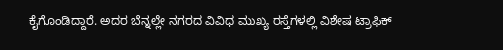ಕೈಗೊಂಡಿದ್ದಾರೆ. ಅದರ ಬೆನ್ನಲ್ಲೇ ನಗರದ ವಿವಿಧ ಮುಖ್ಯ ರಸ್ತೆಗಳಲ್ಲಿ ವಿಶೇಷ ಟ್ರಾಫಿಕ್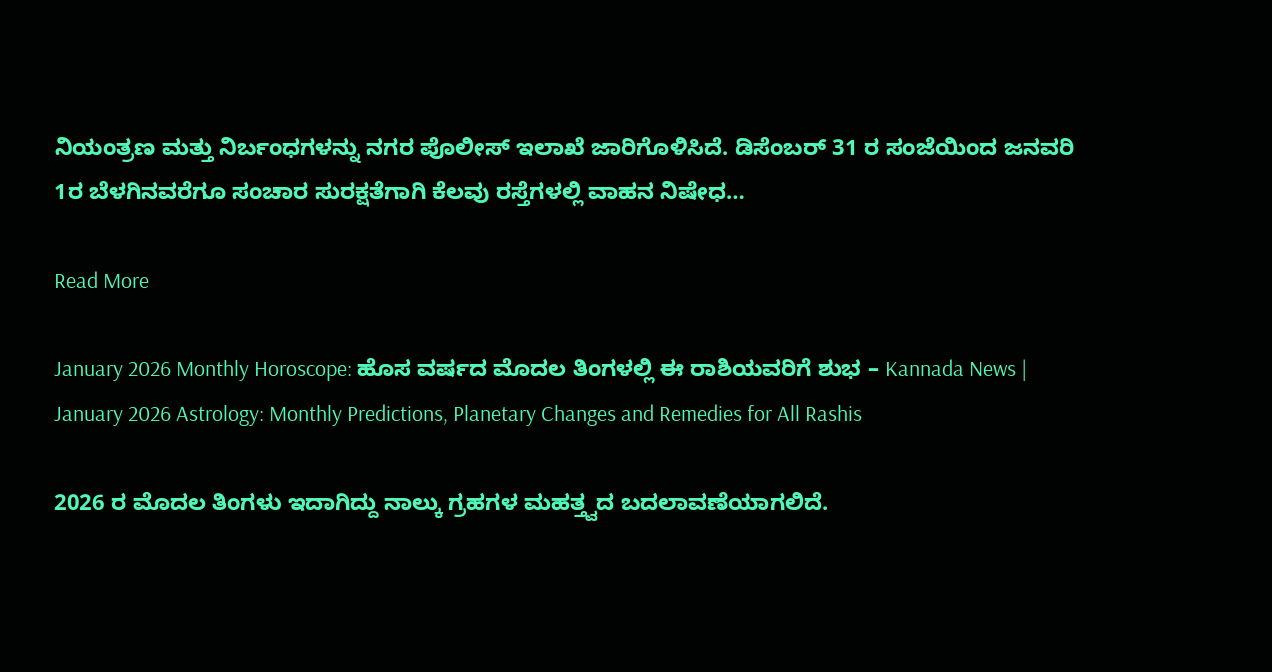ನಿಯಂತ್ರಣ ಮತ್ತು ನಿರ್ಬಂಧಗಳನ್ನು ನಗರ ಪೊಲೀಸ್ ಇಲಾಖೆ ಜಾರಿಗೊಳಿಸಿದೆ. ಡಿಸೆಂಬರ್ 31 ರ ಸಂಜೆಯಿಂದ ಜನವರಿ 1ರ ಬೆಳಗಿನವರೆಗೂ ಸಂಚಾರ ಸುರಕ್ಷತೆಗಾಗಿ ಕೆಲವು ರಸ್ತೆಗಳಲ್ಲಿ ವಾಹನ ನಿಷೇಧ…

Read More

January 2026 Monthly Horoscope: ಹೊಸ ವರ್ಷದ ಮೊದಲ ತಿಂಗಳಲ್ಲಿ ಈ ರಾಶಿಯವರಿಗೆ ಶುಭ – Kannada News | January 2026 Astrology: Monthly Predictions, Planetary Changes and Remedies for All Rashis

2026 ರ ಮೊದಲ ತಿಂಗಳು ಇದಾಗಿದ್ದು ನಾಲ್ಕು ಗ್ರಹಗಳ ಮಹತ್ತ್ವದ ಬದಲಾವಣೆಯಾಗಲಿದೆ.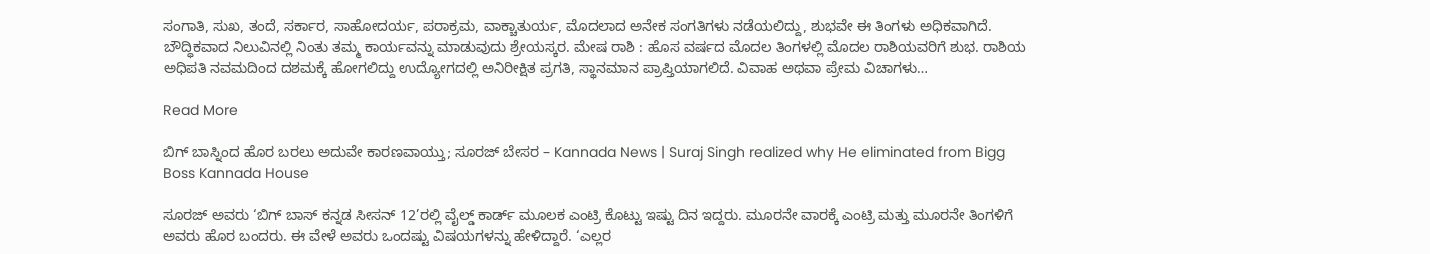ಸಂಗಾತಿ, ಸುಖ, ತಂದೆ, ಸರ್ಕಾರ, ಸಾಹೋದರ್ಯ, ಪರಾಕ್ರಮ, ವಾಕ್ಚಾತುರ್ಯ, ಮೊದಲಾದ ಅನೇಕ ಸಂಗತಿಗಳು ನಡೆಯಲಿದ್ದು, ಶುಭವೇ ಈ ತಿಂಗಳು ಅಧಿಕವಾಗಿದೆ. ಬೌದ್ಧಿಕವಾದ ನಿಲುವಿನಲ್ಲಿ ನಿಂತು ತಮ್ಮ ಕಾರ್ಯವನ್ನು ಮಾಡುವುದು ಶ್ರೇಯಸ್ಕರ. ಮೇಷ ರಾಶಿ : ಹೊಸ ವರ್ಷದ ಮೊದಲ ತಿಂಗಳಲ್ಲಿ ಮೊದಲ ರಾಶಿಯವರಿಗೆ ಶುಭ. ರಾಶಿಯ ಅಧಿಪತಿ ನವಮದಿಂದ ದಶಮಕ್ಕೆ ಹೋಗಲಿದ್ದು ಉದ್ಯೋಗದಲ್ಲಿ ಅನಿರೀಕ್ಷಿತ ಪ್ರಗತಿ, ಸ್ಥಾನಮಾನ ಪ್ರಾಪ್ತಿಯಾಗಲಿದೆ. ವಿವಾಹ ಅಥವಾ ಪ್ರೇಮ ವಿಚಾಗಳು…

Read More

ಬಿಗ್ ಬಾಸ್ನಿಂದ ಹೊರ ಬರಲು ಅದುವೇ ಕಾರಣವಾಯ್ತು; ಸೂರಜ್ ಬೇಸರ – Kannada News | Suraj Singh realized why He eliminated from Bigg Boss Kannada House

ಸೂರಜ್ ಅವರು ‘ಬಿಗ್ ಬಾಸ್ ಕನ್ನಡ ಸೀಸನ್ 12’ರಲ್ಲಿ ವೈಲ್ಡ್ ಕಾರ್ಡ್ ಮೂಲಕ ಎಂಟ್ರಿ ಕೊಟ್ಟು ಇಷ್ಟು ದಿನ ಇದ್ದರು. ಮೂರನೇ ವಾರಕ್ಕೆ ಎಂಟ್ರಿ ಮತ್ತು ಮೂರನೇ ತಿಂಗಳಿಗೆ ಅವರು ಹೊರ ಬಂದರು. ಈ ವೇಳೆ ಅವರು ಒಂದಷ್ಟು ವಿಷಯಗಳನ್ನು ಹೇಳಿದ್ದಾರೆ. ‘ಎಲ್ಲರ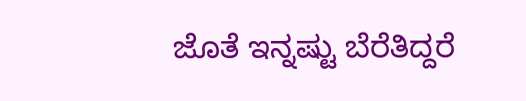ಜೊತೆ ಇನ್ನಷ್ಟು ಬೆರೆತಿದ್ದರೆ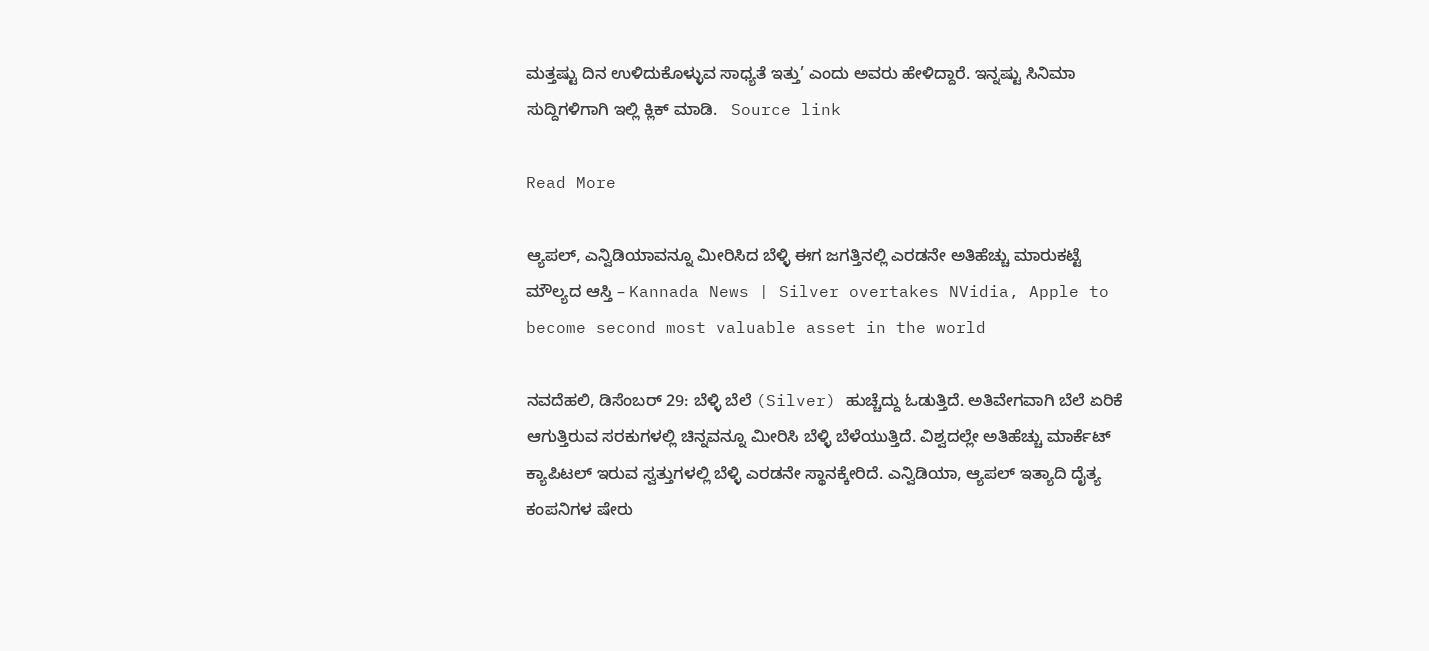ಮತ್ತಷ್ಟು ದಿನ ಉಳಿದುಕೊಳ್ಳುವ ಸಾಧ್ಯತೆ ಇತ್ತು’ ಎಂದು ಅವರು ಹೇಳಿದ್ದಾರೆ. ಇನ್ನಷ್ಟು ಸಿನಿಮಾ ಸುದ್ದಿಗಳಿಗಾಗಿ ಇಲ್ಲಿ ಕ್ಲಿಕ್ ಮಾಡಿ.   Source link

Read More

ಆ್ಯಪಲ್, ಎನ್ವಿಡಿಯಾವನ್ನೂ ಮೀರಿಸಿದ ಬೆಳ್ಳಿ ಈಗ ಜಗತ್ತಿನಲ್ಲಿ ಎರಡನೇ ಅತಿಹೆಚ್ಚು ಮಾರುಕಟ್ಟೆ ಮೌಲ್ಯದ ಆಸ್ತಿ – Kannada News | Silver overtakes NVidia, Apple to become second most valuable asset in the world

ನವದೆಹಲಿ, ಡಿಸೆಂಬರ್ 29: ಬೆಳ್ಳಿ ಬೆಲೆ (Silver) ಹುಚ್ಚೆದ್ದು ಓಡುತ್ತಿದೆ. ಅತಿವೇಗವಾಗಿ ಬೆಲೆ ಏರಿಕೆ ಆಗುತ್ತಿರುವ ಸರಕುಗಳಲ್ಲಿ ಚಿನ್ನವನ್ನೂ ಮೀರಿಸಿ ಬೆಳ್ಳಿ ಬೆಳೆಯುತ್ತಿದೆ. ವಿಶ್ವದಲ್ಲೇ ಅತಿಹೆಚ್ಚು ಮಾರ್ಕೆಟ್ ಕ್ಯಾಪಿಟಲ್ ಇರುವ ಸ್ವತ್ತುಗಳಲ್ಲಿ ಬೆಳ್ಳಿ ಎರಡನೇ ಸ್ಥಾನಕ್ಕೇರಿದೆ. ಎನ್ವಿಡಿಯಾ, ಆ್ಯಪಲ್ ಇತ್ಯಾದಿ ದೈತ್ಯ ಕಂಪನಿಗಳ ಷೇರು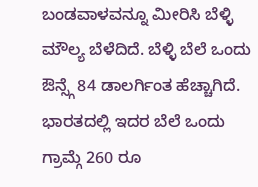ಬಂಡವಾಳವನ್ನೂ ಮೀರಿಸಿ ಬೆಳ್ಳಿ ಮೌಲ್ಯ ಬೆಳೆದಿದೆ. ಬೆಳ್ಳಿ ಬೆಲೆ ಒಂದು ಔನ್ಸ್ಗೆ 84 ಡಾಲರ್ಗಿಂತ ಹೆಚ್ಚಾಗಿದೆ. ಭಾರತದಲ್ಲಿ ಇದರ ಬೆಲೆ ಒಂದು ಗ್ರಾಮ್ಗೆ 260 ರೂ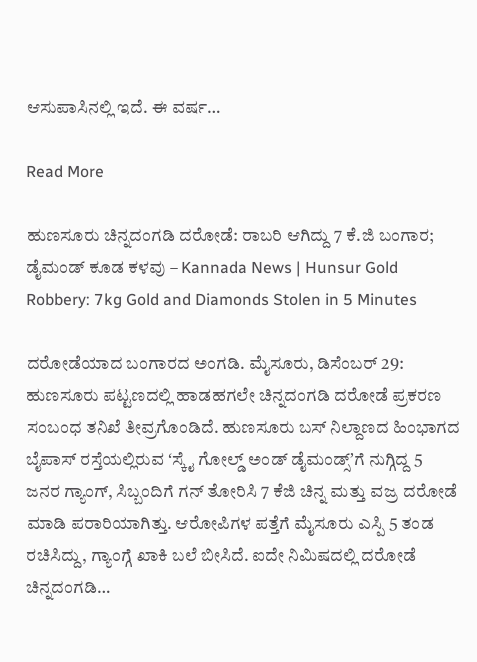ಆಸುಪಾಸಿನಲ್ಲಿ ಇದೆ. ಈ ವರ್ಷ…

Read More

ಹುಣಸೂರು ಚಿನ್ನದಂಗಡಿ ದರೋಡೆ: ರಾಬರಿ ಆಗಿದ್ದು 7 ಕೆ.ಜಿ ಬಂಗಾರ; ಡೈಮಂಡ್ ಕೂಡ ಕಳವು – Kannada News | Hunsur Gold Robbery: 7kg Gold and Diamonds Stolen in 5 Minutes

ದರೋಡೆಯಾದ ಬಂಗಾರದ ಅಂಗಡಿ. ಮೈಸೂರು, ಡಿಸೆಂಬರ್ 29: ಹುಣಸೂರು ಪಟ್ಟಣದಲ್ಲಿ ಹಾಡಹಗಲೇ ಚಿನ್ನದಂಗಡಿ ದರೋಡೆ ಪ್ರಕರಣ ಸಂಬಂಧ ತನಿಖೆ ತೀವ್ರಗೊಂಡಿದೆ. ಹುಣಸೂರು ಬಸ್ ನಿಲ್ದಾಣದ ಹಿಂಭಾಗದ ಬೈಪಾಸ್‌ ರಸ್ತೆಯಲ್ಲಿರುವ ʻಸ್ಕೈ ಗೋಲ್ಡ್‌ ಅಂಡ್‌ ಡೈಮಂಡ್ಸ್ʼಗೆ ನುಗ್ಗಿದ್ದ 5  ಜನರ ಗ್ಯಾಂಗ್‌, ಸಿಬ್ಬಂದಿಗೆ ಗನ್ ತೋರಿಸಿ 7 ಕೆಜಿ ಚಿನ್ನ ಮತ್ತು ವಜ್ರ ದರೋಡೆ ಮಾಡಿ ಪರಾರಿಯಾಗಿತ್ತು. ಆರೋಪಿಗಳ ಪತ್ತೆಗೆ ಮೈಸೂರು ಎಸ್ಪಿ 5 ತಂಡ ರಚಿಸಿದ್ದು, ಗ್ಯಾಂಗ್ಗೆ ಖಾಕಿ ಬಲೆ ಬೀಸಿದೆ. ಐದೇ ನಿಮಿಷದಲ್ಲಿ ದರೋಡೆ ಚಿನ್ನದಂಗಡಿ…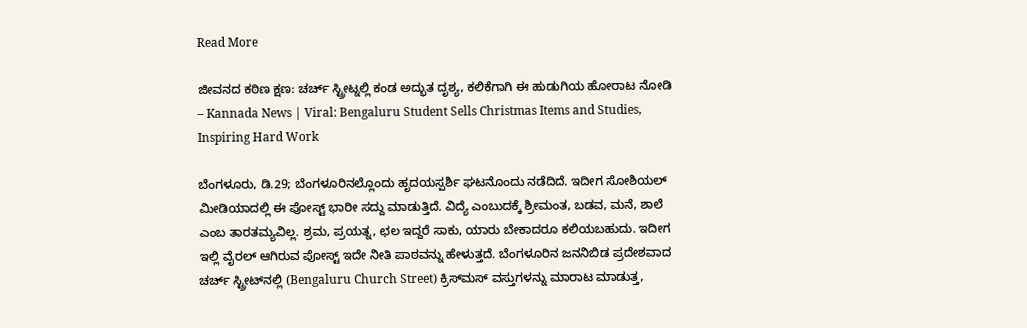Read More

ಜೀವನದ ಕಠಿಣ ಕ್ಷಣ: ಚರ್ಚ್ ಸ್ಟ್ರೀಟ್ನಲ್ಲಿ ಕಂಡ ಅದ್ಭುತ ದೃಶ್ಯ, ಕಲಿಕೆಗಾಗಿ ಈ ಹುಡುಗಿಯ ಹೋರಾಟ ನೋಡಿ – Kannada News | Viral: Bengaluru Student Sells Christmas Items and Studies, Inspiring Hard Work

ಬೆಂಗಳೂರು, ಡಿ.29; ಬೆಂಗಳೂರಿನಲ್ಲೊಂದು ಹೃದಯಸ್ಪರ್ಶಿ ಘಟನೊಂದು ನಡೆದಿದೆ. ಇದೀಗ ಸೋಶಿಯಲ್ ಮೀಡಿಯಾದಲ್ಲಿ ಈ ಪೋಸ್ಟ್ ಭಾರೀ ಸದ್ದು ಮಾಡುತ್ತಿದೆ. ವಿದ್ಯೆ ಎಂಬುದಕ್ಕೆ ಶ್ರೀಮಂತ, ಬಡವ, ಮನೆ, ಶಾಲೆ ಎಂಬ ತಾರತಮ್ಯವಿಲ್ಲ. ಶ್ರಮ, ಪ್ರಯತ್ನ, ಛಲ ಇದ್ದರೆ ಸಾಕು, ಯಾರು ಬೇಕಾದರೂ ಕಲಿಯಬಹುದು. ಇದೀಗ ಇಲ್ಲಿ ವೈರಲ್ ಆಗಿರುವ ಪೋಸ್ಟ್ ಇದೇ ನೀತಿ ಪಾಠವನ್ನು ಹೇಳುತ್ತದೆ. ಬೆಂಗಳೂರಿನ ಜನನಿಬಿಡ ಪ್ರದೇಶವಾದ ಚರ್ಚ್ ಸ್ಟ್ರೀಟ್‌ನಲ್ಲಿ (Bengaluru Church Street) ಕ್ರಿಸ್‌ಮಸ್ ವಸ್ತುಗಳನ್ನು ಮಾರಾಟ ಮಾಡುತ್ತ,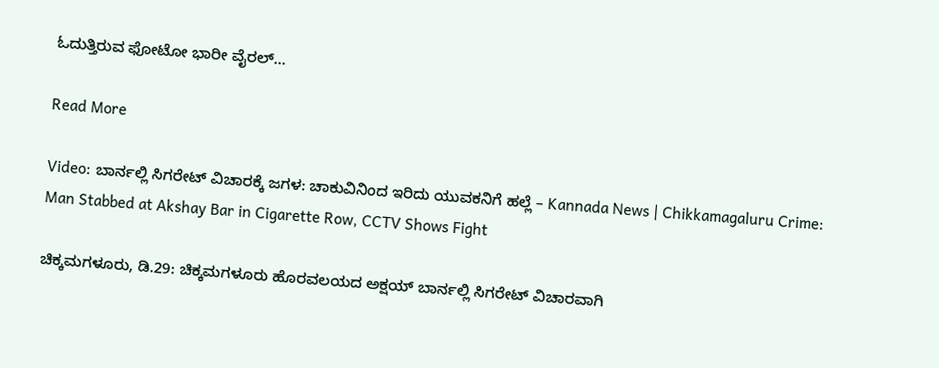ಓದುತ್ತಿರುವ ಫೋಟೋ ಭಾರೀ ವೈರಲ್…

Read More

Video: ಬಾರ್ನಲ್ಲಿ ಸಿಗರೇಟ್ ವಿಚಾರಕ್ಕೆ ಜಗಳ: ಚಾಕುವಿನಿಂದ ಇರಿದು ಯುವಕನಿಗೆ ಹಲ್ಲೆ – Kannada News | Chikkamagaluru Crime: Man Stabbed at Akshay Bar in Cigarette Row, CCTV Shows Fight

ಚಿಕ್ಕಮಗಳೂರು, ಡಿ.29: ಚಿಕ್ಕಮಗಳೂರು ಹೊರವಲಯದ ಅಕ್ಷಯ್ ಬಾರ್ನಲ್ಲಿ ಸಿಗರೇಟ್ ವಿಚಾರವಾಗಿ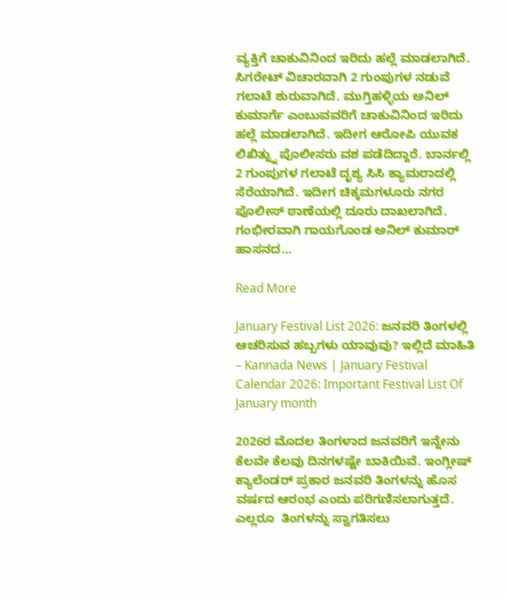ವ್ಯಕ್ತಿಗೆ ಚಾಕುವಿನಿಂದ ಇರಿದು ಹಲ್ಲೆ ಮಾಡಲಾಗಿದೆ. ಸಿಗರೇಟ್ ವಿಚಾರವಾಗಿ 2 ಗುಂಪುಗಳ ನಡುವೆ ಗಲಾಟೆ ಶುರುವಾಗಿದೆ. ಮುಗ್ತಿಹಳ್ಳಿಯ ಅನಿಲ್ ಕುಮಾರ್ಗೆ ಎಂಬುವವರಿಗೆ ಚಾಕುವಿನಿಂದ ಇರಿದು ಹಲ್ಲೆ ಮಾಡಲಾಗಿದೆ. ಇದೀಗ ಆರೋಪಿ ಯುವಕ ಲಿಖಿತ್ನ್ನು ಪೊಲೀಸರು ವಶ ಪಡೆದಿದ್ದಾರೆ. ಬಾರ್ನಲ್ಲಿ 2 ಗುಂಪುಗಳ ಗಲಾಟೆ ದೃಶ್ಯ ಸಿಸಿ ಕ್ಯಾಮರಾದಲ್ಲಿ ಸೆರೆಯಾಗಿದೆ. ಇದೀಗ ಚಿಕ್ಕಮಗಳೂರು ನಗರ ಪೊಲೀಸ್ ಠಾಣೆಯಲ್ಲಿ ದೂರು ದಾಖಲಾಗಿದೆ. ಗಂಭೀರವಾಗಿ ಗಾಯಗೊಂಡ ಅನಿಲ್ ಕುಮಾರ್ ಹಾಸನದ…

Read More

January Festival List 2026: ಜನವರಿ ತಿಂಗಳಲ್ಲಿ ಆಚರಿಸುವ ಹಬ್ಬಗಳು ಯಾವುವು? ಇಲ್ಲಿದೆ ಮಾಹಿತಿ – Kannada News | January Festival Calendar 2026: Important Festival List Of January month

2026ರ ಮೊದಲ ತಿಂಗಳಾದ ಜನವರಿಗೆ ಇನ್ನೇನು ಕೆಲವೇ ಕೆಲವು ದಿನಗಳಷ್ಟೇ ಬಾಕಿಯಿವೆ. ಇಂಗ್ಲೀಷ್‌ ಕ್ಯಾಲೆಂಡರ್‌ ಪ್ರಕಾರ ಜನವರಿ ತಿಂಗಳನ್ನು ಹೊಸ ವರ್ಷದ ಆರಂಭ ಎಂದು ಪರಿಗಣಿಸಲಾಗುತ್ತದೆ. ಎಲ್ಲರೂ  ತಿಂಗಳನ್ನು ಸ್ವಾಗತಿಸಲು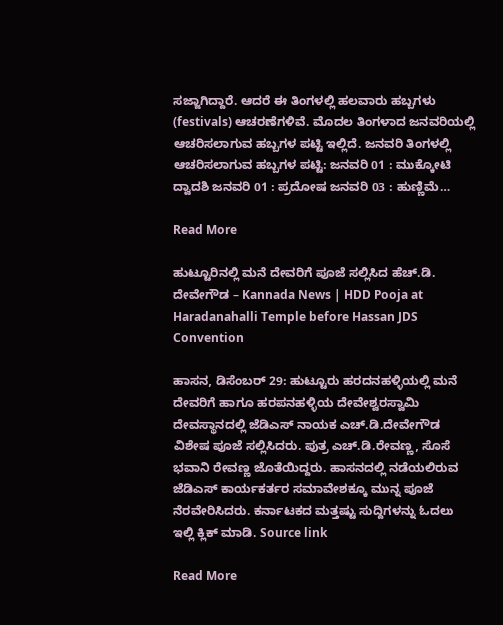ಸಜ್ಜಾಗಿದ್ದಾರೆ. ಆದರೆ ಈ ತಿಂಗಳಲ್ಲಿ ಹಲವಾರು ಹಬ್ಬಗಳು (festivals) ಆಚರಣೆಗಳಿವೆ. ಮೊದಲ ತಿಂಗಳಾದ ಜನವರಿಯಲ್ಲಿ ಆಚರಿಸಲಾಗುವ ಹಬ್ಬಗಳ ಪಟ್ಟಿ ಇಲ್ಲಿದೆ. ಜನವರಿ ತಿಂಗಳಲ್ಲಿ ಆಚರಿಸಲಾಗುವ ಹಬ್ಬಗಳ ಪಟ್ಟಿ: ಜನವರಿ 01 : ಮುಕ್ಕೋಟಿ ದ್ವಾದಶಿ ಜನವರಿ 01 : ಪ್ರದೋಷ ಜನವರಿ 03 : ಹುಣ್ಣಿಮೆ…

Read More

ಹುಟ್ಟೂರಿನಲ್ಲಿ ಮನೆ ದೇವರಿಗೆ ಪೂಜೆ ಸಲ್ಲಿಸಿದ ಹೆಚ್.ಡಿ. ದೇವೇಗೌಡ – Kannada News | HDD Pooja at Haradanahalli Temple before Hassan JDS Convention

ಹಾಸನ, ಡಿಸೆಂಬರ್ 29: ಹುಟ್ಟೂರು ಹರದನಹಳ್ಳಿಯಲ್ಲಿ ಮನೆ ದೇವರಿಗೆ ಹಾಗೂ ಹರಪನಹಳ್ಳಿಯ ದೇವೇಶ್ವರಸ್ವಾಮಿ ದೇವಸ್ಥಾನದಲ್ಲಿ ಜೆಡಿಎಸ್ ನಾಯಕ ಎಚ್.ಡಿ.ದೇವೇಗೌಡ ವಿಶೇಷ ಪೂಜೆ ಸಲ್ಲಿಸಿದರು. ಪುತ್ರ ಎಚ್.ಡಿ.ರೇವಣ್ಣ, ಸೊಸೆ ಭವಾನಿ ರೇವಣ್ಣ ಜೊತೆಯಿದ್ದರು. ಹಾಸನದಲ್ಲಿ ನಡೆಯಲಿರುವ ಜೆಡಿಎಸ್ ಕಾರ್ಯಕರ್ತರ ಸಮಾವೇಶಕ್ಕೂ ಮುನ್ನ ಪೂಜೆ ನೆರವೇರಿಸಿದರು. ಕರ್ನಾಟಕದ ಮತ್ತಷ್ಟು ಸುದ್ದಿಗಳನ್ನು ಓದಲು ಇಲ್ಲಿ ಕ್ಲಿಕ್ ಮಾಡಿ. Source link

Read More